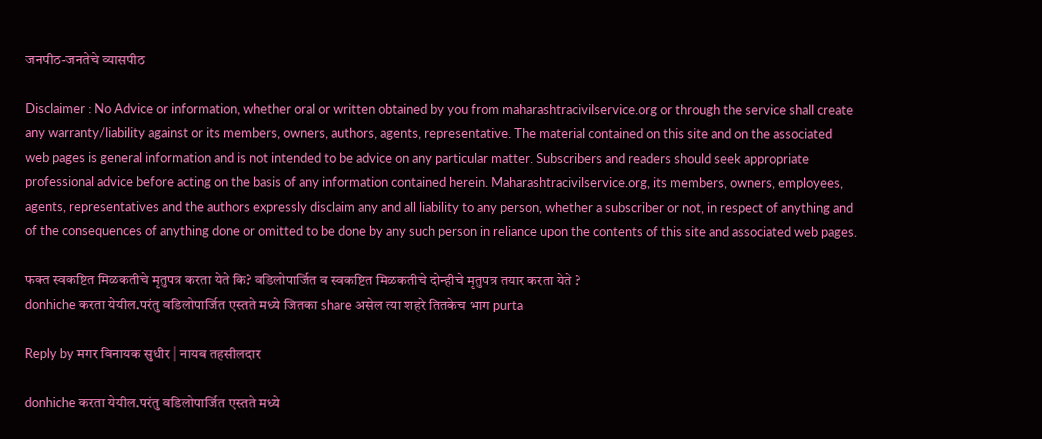जनपीठ-जनतेचे व्यासपीठ

Disclaimer : No Advice or information, whether oral or written obtained by you from maharashtracivilservice.org or through the service shall create any warranty/liability against or its members, owners, authors, agents, representative. The material contained on this site and on the associated web pages is general information and is not intended to be advice on any particular matter. Subscribers and readers should seek appropriate professional advice before acting on the basis of any information contained herein. Maharashtracivilservice.org, its members, owners, employees, agents, representatives and the authors expressly disclaim any and all liability to any person, whether a subscriber or not, in respect of anything and of the consequences of anything done or omitted to be done by any such person in reliance upon the contents of this site and associated web pages.

फक्त स्वकष्टित मिळकतीचे मृतुपत्र करता येते कि? वडिलोपार्जित व स्वकष्टित मिळकतीचे दोन्हीचे मृतुपत्र तयार करता येते ?
donhiche करता येयील.परंतु वडिलोपार्जित एस्तते मध्ये जितका share असेल त्या शहरे तितकेच भाग purta

Reply by मगर विनायक सुधीर | नायब तहसीलदार

donhiche करता येयील.परंतु वडिलोपार्जित एस्तते मध्ये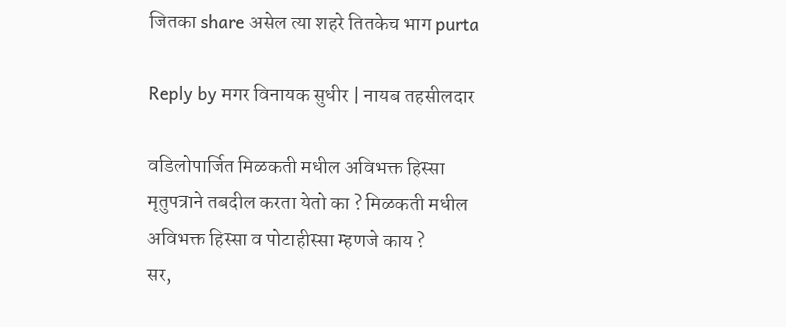जितका share असेल त्या शहरे तितकेच भाग purta

Reply by मगर विनायक सुधीर | नायब तहसीलदार

वडिलोपार्जित मिळकती मधील अविभक्त हिस्सा मृतुपत्राने तबदील करता येतो का ? मिळकती मधील अविभक्त हिस्सा व पोटाहीस्सा म्हणजे काय ?
सर,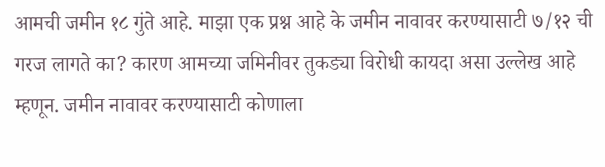आमची जमीन १८ गुंते आहे. माझा एक प्रश्न आहे के जमीन नावावर करण्यासाटी ७/१२ ची गरज लागते का? कारण आमच्या जमिनीवर तुकड्या विरोधी कायदा असा उल्लेख आहे म्हणून. जमीन नावावर करण्यासाटी कोणाला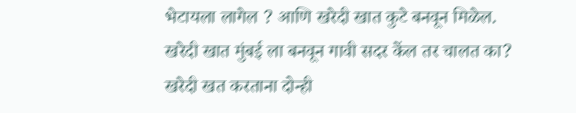भेटायला लागेल ? आणि खरेदी खात कुटे बनवून मिळेल. खरेदी खात मुंबई ला बनवून गावी सदर केंल तर चालत का? खरेदी खत करताना दोन्ही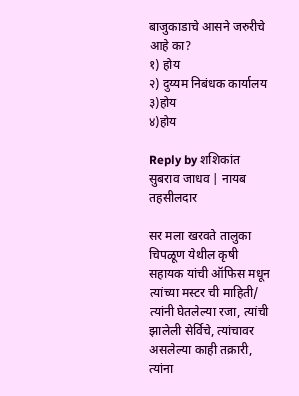बाजुकाडाचे आसने जरुरीचे आहे का?
१) होय
२) दुय्यम निबंधक कार्यालय
३)होय
४)होय

Reply by शशिकांत सुबराव जाधव | नायब तहसीलदार

सर मला खरवते तालुका चिपळूण येथील कृषी सहायक यांची ऑफिस मधून त्यांच्या मस्टर ची माहिती/ त्यांनी घेतलेल्या रजा, त्यांची झालेली सेर्विचे, त्यांचावर असलेल्या काही तक्रारी, त्यांना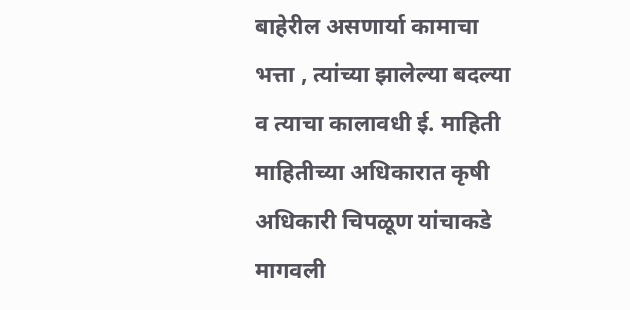बाहेरील असणार्या कामाचा भत्ता , त्यांच्या झालेल्या बदल्या व त्याचा कालावधी ई. माहिती माहितीच्या अधिकारात कृषी अधिकारी चिपळूण यांचाकडे मागवली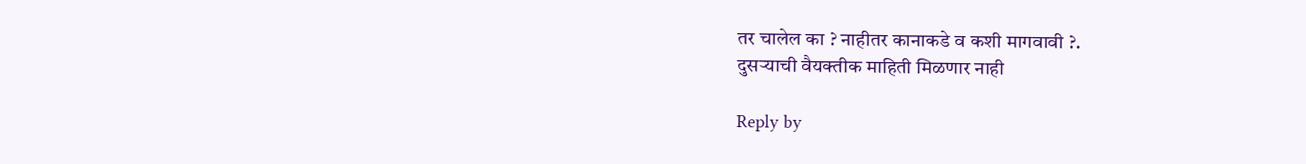तर चालेल का ? नाहीतर कानाकडे व कशी मागवावी ?.
दुसर्‍याची वैयक्तीक माहिती मिळणार नाही

Reply by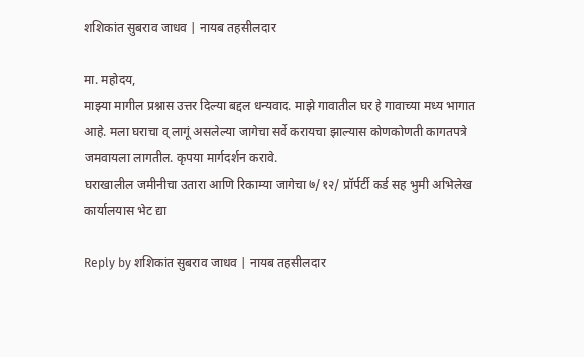शशिकांत सुबराव जाधव | नायब तहसीलदार

मा. महोदय,
माझ्या मागील प्रश्नास उत्तर दिल्या बद्दल धन्यवाद. माझे गावातील घर हे गावाच्या मध्य भागात आहे. मला घराचा व् लागूं असलेल्या जागेचा सर्वे करायचा झाल्यास कोणकोणती कागतपत्रे जमवायला लागतील. कृपया मार्गदर्शन करावे.
घराखालील जमीनीचा उतारा आणि रिकाम्या जागेचा ७/१२/ प्रॉर्पर्टी कर्ड सह भुमी अभिलेख कार्यालयास भेट द्या

Reply by शशिकांत सुबराव जाधव | नायब तहसीलदार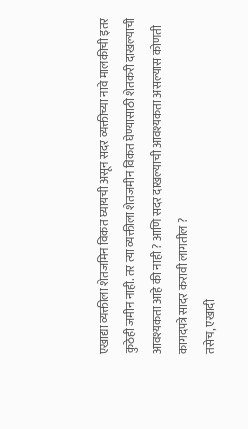एखाद्या व्यक्तीला शेतजमिन विकत घ्यायची असून सदर व्यक्तीच्या नावे मालकीची इतर कुठेही जमीन नाही. तर त्या व्यक्तीला शेतजमीन विकत घेण्यासाठी शेतकरी दाखल्याची आवश्यकता आहे की नाही ? आणि सदर दाखल्याची आवश्यकता असल्यास कोणती कागदपत्रे सादर करावी लागतील ?
तसेच, एखादी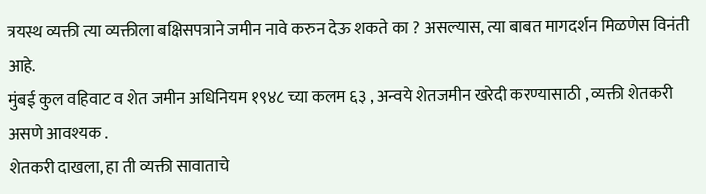त्रयस्थ व्यक्ती त्या व्यक्तीला बक्षिसपत्राने जमीन नावे करुन देऊ शकते का ? असल्यास, त्या बाबत मागदर्शन मिळणेस विनंती आहे.
मुंबई कुल वहिवाट व शेत जमीन अधिनियम १९४८ च्या कलम ६३ , अन्वये शेतजमीन खरेदी करण्यासाठी , व्यक्ती शेतकरी असणे आवश्यक .
शेतकरी दाखला, हा ती व्यक्ती सावाताचे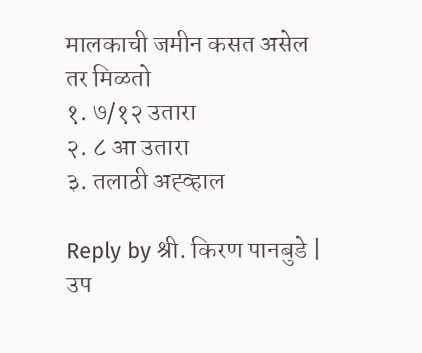मालकाची जमीन कसत असेल तर मिळतो
१. ७/१२ उतारा
२. ८ आ उतारा
३. तलाठी अह्व्हाल

Reply by श्री. किरण पानबुडे | उप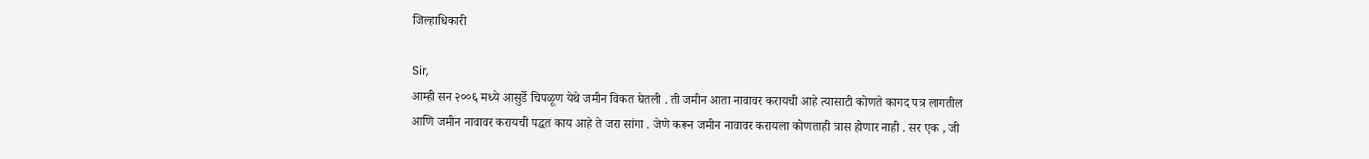जिल्हाधिकारी

Sir,
आम्ही सन २००६ मध्ये आसुर्डे चिपळूण येथे जमीन विकत घेतली . ती जमीन आता नावावर करायची आहे त्यासाटी कोणते कागद पत्र लागतील आणि जमीन नावावर करायची पद्धत काय आहे ते जरा सांगा . जेणे करून जमीन नावावर करायला कोणताही त्रास होणार नाही . सर एक , जी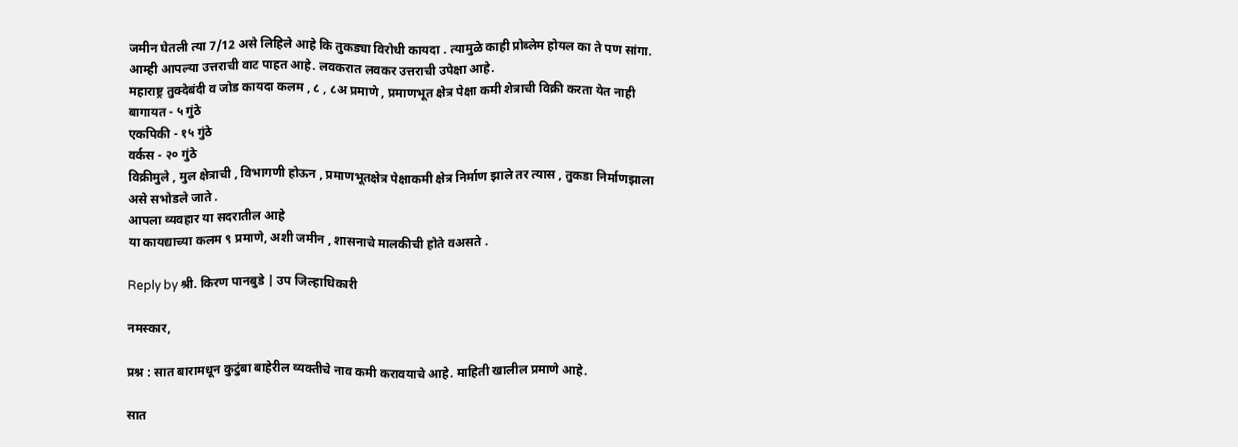जमीन घेतली त्या 7/12 असे लिहिले आहे कि तुकड्या विरोधी कायदा . त्यामुळे काही प्रोब्लेम होयल का ते पण सांगा. आम्ही आपल्या उत्तराची वाट पाहत आहे. लवकरात लवकर उत्तराची उपेक्षा आहे.
महाराष्ट्र तुक्देबंदी व जोड कायदा कलम , ८ , ८अ प्रमाणे , प्रमाणभूत क्षेत्र पेक्षा कमी शेत्राची विक्री करता येत नाही
बागायत - ५ गुंठे
एकपिकी - १५ गुंठे
वर्कस - २० गुंठे
विक्रीमुले , मुल क्षेत्राची , विभागणी होऊन , प्रमाणभूतक्षेत्र पेक्षाकमी क्षेत्र निर्माण झाले तर त्यास , तुकडा निर्माणझाला असे सभोडले जाते .
आपला व्यवहार या सदरातील आहे
या कायद्याच्या कलम ९ प्रमाणे, अशी जमीन , शासनाचे मालकीची होते वअसते .

Reply by श्री. किरण पानबुडे | उप जिल्हाधिकारी

नमस्कार,

प्रश्न : सात बारामधून कुटुंबा बाहेरील व्यक्तीचे नाव कमी करावयाचे आहे. माहिती खालील प्रमाणे आहे.

सात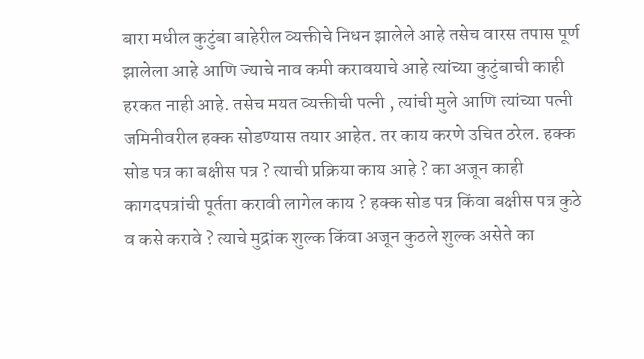बारा मधील कुटुंबा बाहेरील व्यक्तीचे निधन झालेले आहे तसेच वारस तपास पूर्ण झालेला आहे आणि ज्याचे नाव कमी करावयाचे आहे त्यांच्या कुटुंबाची काही हरकत नाही आहे. तसेच मयत व्यक्तीची पत्नी , त्यांची मुले आणि त्यांच्या पत्नी जमिनीवरील हक्क सोडण्यास तयार आहेत. तर काय करणे उचित ठरेल. हक्क सोड पत्र का बक्षीस पत्र ? त्याची प्रक्रिया काय आहे ? का अजून काही कागदपत्रांची पूर्तता करावी लागेल काय ? हक्क सोड पत्र किंवा बक्षीस पत्र कुठे व कसे करावे ? त्याचे मुद्रांक शुल्क किंवा अजून कुठले शुल्क असेते का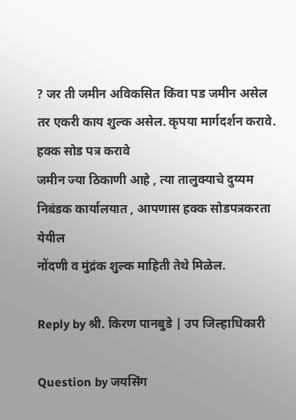? जर ती जमीन अविकसित किंवा पड जमीन असेल तर एकरी काय शुल्क असेल. कृपया मार्गदर्शन करावे.
हक्क सोड पत्र करावे
जमीन ज्या ठिकाणी आहे , त्या तालुक्याचे दुय्यम निबंडक कार्यालयात , आपणास हक्क सोडपत्रकरता येयील
नोंदणी व मुंद्रंक शुल्क माहिती तेथे मिळेल.

Reply by श्री. किरण पानबुडे | उप जिल्हाधिकारी

Question by जयसिंग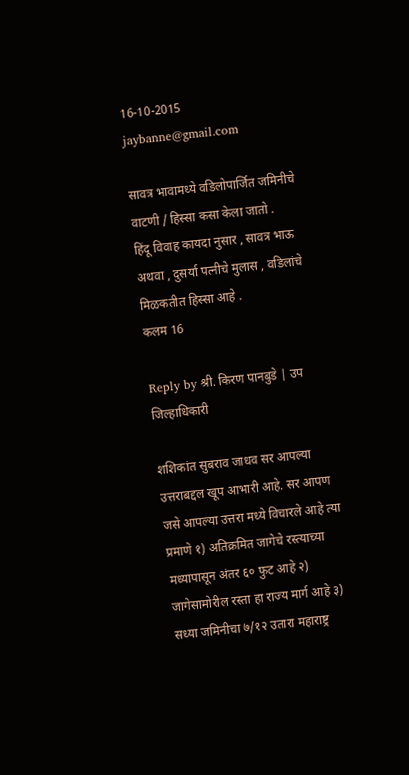16-10-2015
jaybanne@gmail.com

सावत्र भावामध्ये वडिलोपार्जित जमिनीचे वाटणी / हिस्सा कसा केला जातो .
हिंदू विवाह कायदा नुसार , सावत्र भाऊ अथवा , दुसर्या पत्नीचे मुलास , वडिलांचे मिळकतीत हिस्सा आहे .
कलम 16

Reply by श्री. किरण पानबुडे | उप जिल्हाधिकारी

शशिकांत सुबराव जाधव सर आपल्या उत्तराबद्दल खूप आभारी आहे. सर आपण जसे आपल्या उत्तरा मध्ये विचारले आहे त्या प्रमाणे १) अतिक्रमित जागेचे रस्त्याच्या मध्यापासून अंतर ६० फुट आहे २) जागेसामोरील रस्ता हा राज्य मार्ग आहे ३) सध्या जमिनीचा ७/१२ उतारा महाराष्ट्र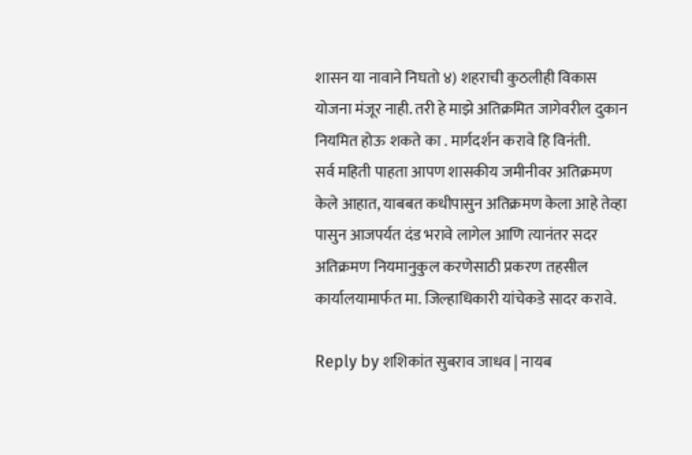शासन या नावाने निघतो ४) शहराची कुठलीही विकास योजना मंजूर नाही. तरी हे माझे अतिक्रमित जागेवरील दुकान नियमित होऊ शकते का . मार्गदर्शन करावे हि विनंती.
सर्व महिती पाहता आपण शासकीय जमीनीवर अतिक्रमण केले आहात, याबबत कधीपासुन अतिक्रमण केला आहे तेव्हा पासुन आजपर्यत दंड भरावे लागेल आणि त्यानंतर सदर अतिक्रमण नियमानुकुल करणेसाठी प्रकरण तहसील कार्यालयामार्फत मा. जिल्हाधिकारी यांचेकडे सादर करावे.

Reply by शशिकांत सुबराव जाधव | नायब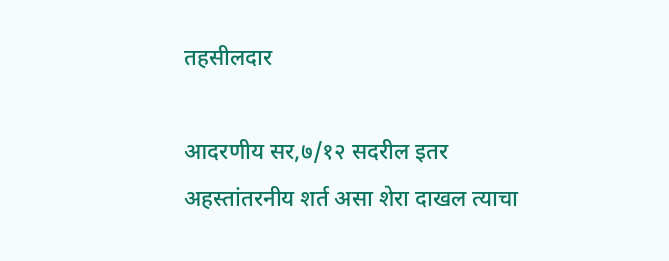तहसीलदार

आदरणीय सर,७/१२ सदरील इतर अहस्तांतरनीय शर्त असा शेरा दाखल त्याचा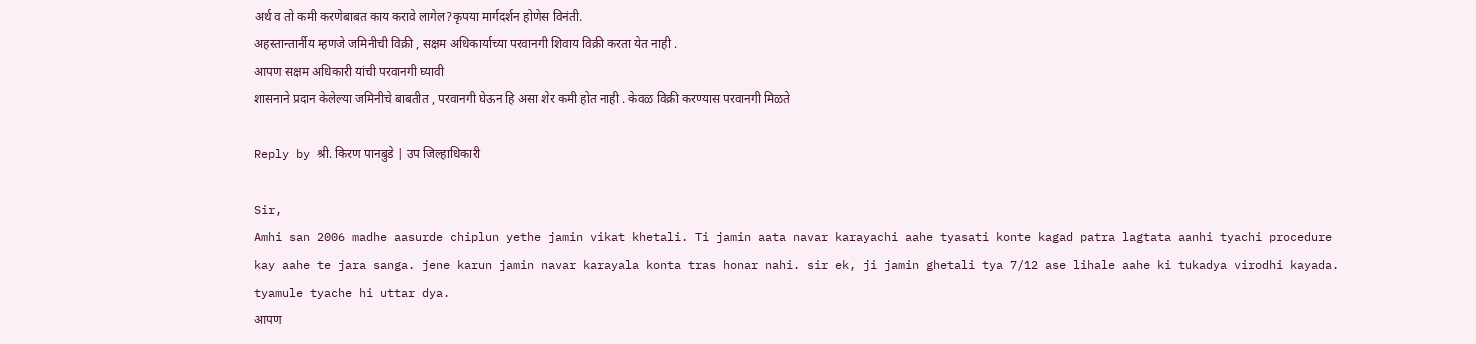अर्थ व तो कमी करणेबाबत काय करावे लागेल?कृपया मार्गदर्शन होणेस विनंती.
अहस्तान्तार्नीय म्हणजे जमिनीची विक्री , सक्षम अधिकार्याच्या परवानगी शिवाय विक्री करता येत नाही .
आपण सक्षम अधिकारी यांची परवानगी घ्यावी
शासनाने प्रदान केलेल्या जमिनीचे बाबतीत , परवानगी घेऊन हि असा शेर कमी होत नाही . केवळ विक्री करण्यास परवानगी मिळते

Reply by श्री. किरण पानबुडे | उप जिल्हाधिकारी

Sir,
Amhi san 2006 madhe aasurde chiplun yethe jamin vikat khetali. Ti jamin aata navar karayachi aahe tyasati konte kagad patra lagtata aanhi tyachi procedure kay aahe te jara sanga. jene karun jamin navar karayala konta tras honar nahi. sir ek, ji jamin ghetali tya 7/12 ase lihale aahe ki tukadya virodhi kayada. tyamule tyache hi uttar dya.
आपण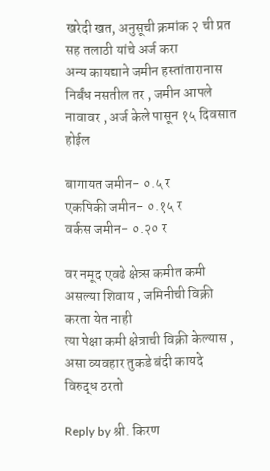खरेदी खत, अनुसूची क्रमांक २ ची प्रत सह तलाठी यांचे अर्ज करा
अन्य कायद्याने जमीन हस्तांतारानास निर्बंध नसतील तर , जमीन आपले नावावर , अर्ज केले पासून १५ दिवसात होईल

बागायत जमीन- ०.५ र
एकपिकी जमीन- ०.१५ र
वर्कस जमीन- ०.२० र

वर नमूद एवढे क्षेत्र्स कमीत कमी असल्या शिवाय , जमिनीची विक्री करता येत नाही
त्या पेक्षा कमी क्षेत्राची विक्री केल्यास , असा व्यवहार तुकडे बंदी कायदे विरुद्ध ठरतो

Reply by श्री. किरण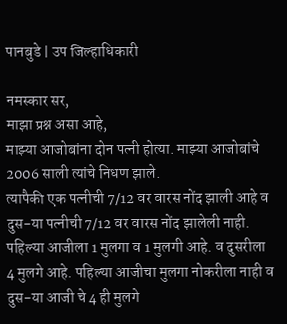पानबुडे | उप जिल्हाधिकारी

नमस्कार सर,
माझा प्रश्न असा आहे,
माझ्या आजोबांना दोन पत्नी होत्या. माझ्या आजोबांचे 2006 साली त्यांचे निधण झाले.
त्यापैकी एक पत्नीची 7/12 वर वारस नोंद झाली आहे व दुस-या पत्नीची 7/12 वर वारस नोंद झालेली नाही.
पहिल्या आजीला 1 मुलगा व 1 मुलगी आहे. व दुसरीला 4 मुलगे आहे. पहिल्या आजीचा मुलगा नोकरीला नाही व दुस-या आजी चे 4 ही मुलगे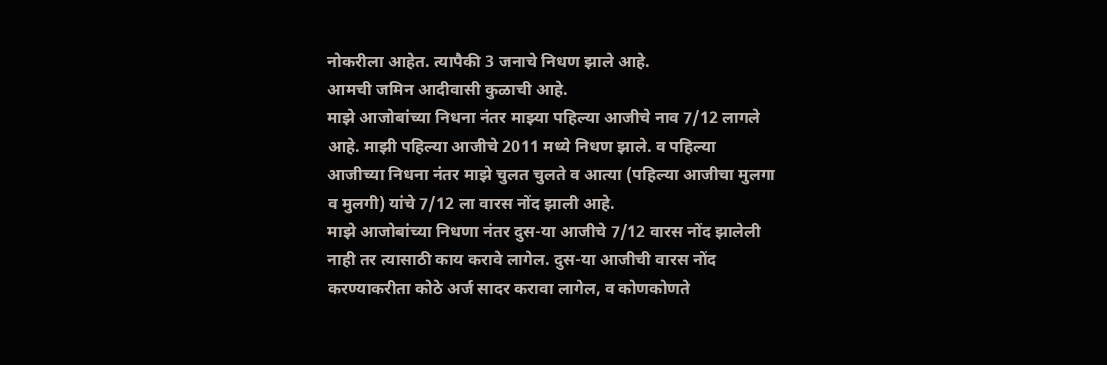नोकरीला आहेत. त्यापैकी 3 जनाचे निधण झाले आहे.
आमची जमिन आदीवासी कुळाची आहे.
माझे आजोबांच्या निधना नंतर माझ्या पहिल्या आजीचे नाव 7/12 लागले आहे. माझी पहिल्या आजीचे 2011 मध्ये निधण झाले. व पहिल्या आजीच्या निधना नंतर माझे चुलत चुलते व आत्या (पहिल्या आजीचा मुलगा व मुलगी) यांचे 7/12 ला वारस नोंद झाली आहे.
माझे आजोबांच्या निधणा नंतर दुस-या आजीचे 7/12 वारस नोंद झालेली नाही तर त्यासाठी काय करावे लागेल. दुस-या आजीची वारस नोंद करण्याकरीता कोठे अर्ज सादर करावा लागेल, व कोणकोणते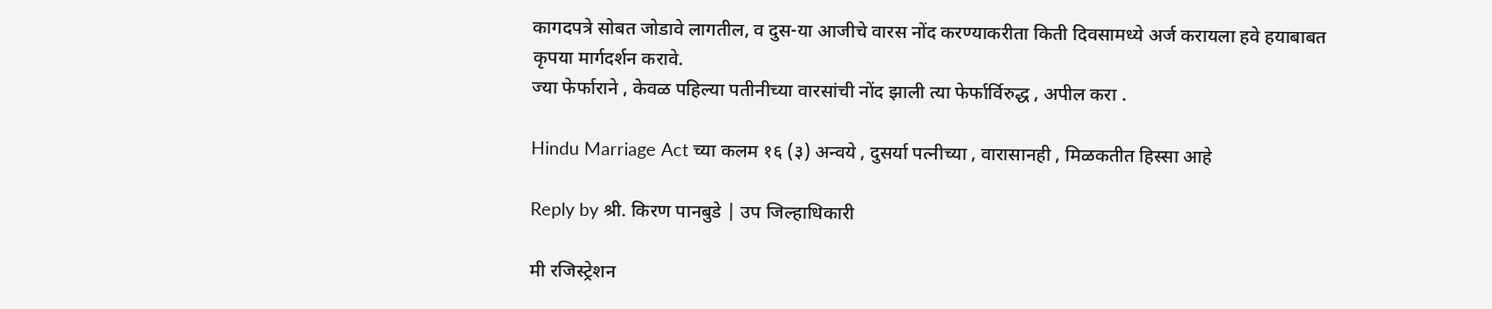कागदपत्रे सोबत जोडावे लागतील, व दुस-या आजीचे वारस नोंद करण्याकरीता किती दिवसामध्ये अर्ज करायला हवे हयाबाबत कृपया मार्गदर्शन करावे.
ज्या फेर्फाराने , केवळ पहिल्या पतीनीच्या वारसांची नोंद झाली त्या फेर्फार्विरुद्ध , अपील करा .

Hindu Marriage Act च्या कलम १६ (३) अन्वये , दुसर्या पत्नीच्या , वारासानही , मिळकतीत हिस्सा आहे

Reply by श्री. किरण पानबुडे | उप जिल्हाधिकारी

मी रजिस्ट्रेशन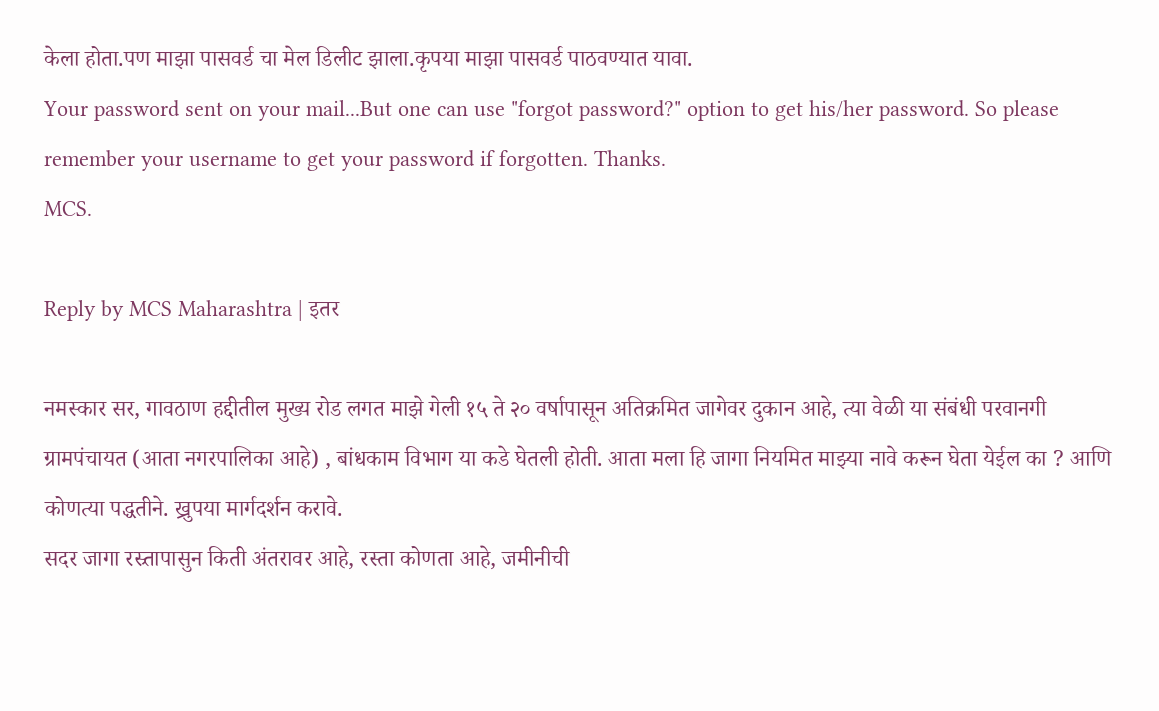केला होता.पण माझा पासवर्ड चा मेल डिलीट झाला.कृपया माझा पासवर्ड पाठवण्यात यावा.
Your password sent on your mail...But one can use "forgot password?" option to get his/her password. So please remember your username to get your password if forgotten. Thanks.
MCS.

Reply by MCS Maharashtra | इतर

नमस्कार सर, गावठाण हद्दीतील मुख्य रोड लगत माझे गेली १५ ते २० वर्षापासून अतिक्रमित जागेवर दुकान आहे, त्या वेळी या संबंधी परवानगी ग्रामपंचायत (आता नगरपालिका आहे) , बांधकाम विभाग या कडे घेतली होती. आता मला हि जागा नियमित माझ्या नावे करून घेता येईल का ? आणि कोणत्या पद्धतीने. ख्रुपया मार्गदर्शन करावे.
सदर जागा रस्र्तापासुन किती अंतरावर आहे, रस्ता कोणता आहे, जमीनीची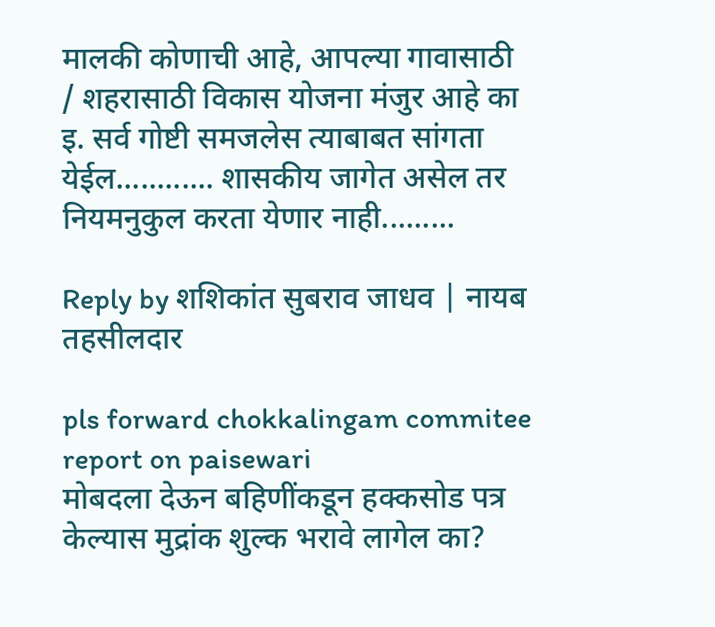मालकी कोणाची आहे, आपल्या गावासाठी / शहरासाठी विकास योजना मंजुर आहे का इ. सर्व गोष्टी समजलेस त्याबाबत सांगता येईल............ शासकीय जागेत असेल तर नियमनुकुल करता येणार नाही.........

Reply by शशिकांत सुबराव जाधव | नायब तहसीलदार

pls forward chokkalingam commitee report on paisewari
मोबदला देऊन बहिणींकडून हक्कसोड पत्र केल्यास मुद्रांक शुल्क भरावे लागेल का?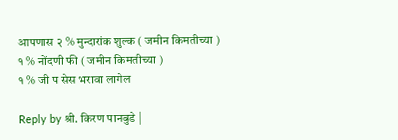आपणास २ % मुन्दारांक शुल्क ( जमीन किमतीच्या )
१ % नोंदणी फी ( जमीन किमतीच्या )
१ % जी प सेस भरावा लागेल

Reply by श्री. किरण पानबुडे |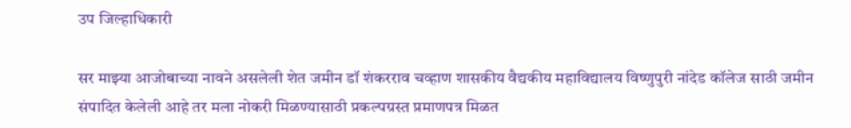उप जिल्हाधिकारी

सर माझ्या आजोबाच्या नावने असलेली शेत जमीन डॉ शंकरराव चव्हाण शासकीय वैद्यकीय महाविद्यालय विष्णुपुरी नांदेड कॉलेज साठी जमीन संपादित केलेली आहे तर मला नोकरी मिळण्यासाठी प्रकल्पग्रस्त प्रमाणपत्र मिळत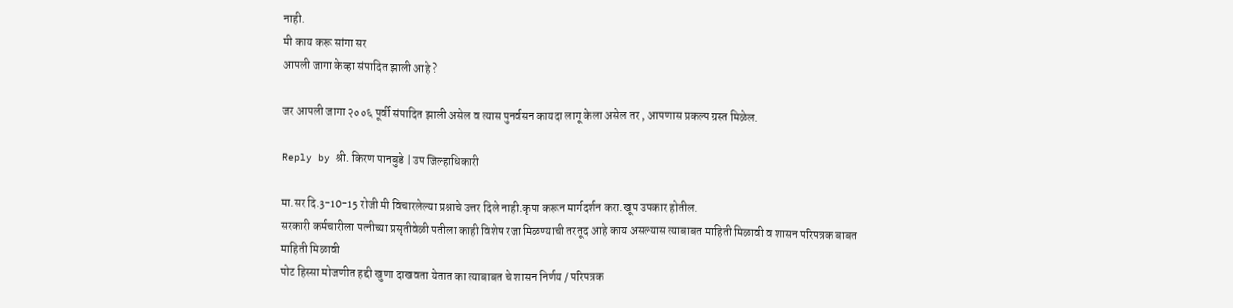नाही.
मी काय करू सांगा सर
आपली जागा केव्हा संपादित झाली आहे ?

जर आपली जागा २००६ पूर्वी संपादित झाली असेल व त्यास पुनर्वसन कायदा लागू केला असेल तर , आपणास प्रकल्प ग्रस्त मिळेल.

Reply by श्री. किरण पानबुडे | उप जिल्हाधिकारी

मा.सर दि.3-10-15 रोजी मी विचारलेल्या प्रश्नाचे उत्तर दिले नाही.कृपा करून मार्गदर्शन करा.खूप उपकार होतील.
सरकारी कर्मचारीला पत्‍नीच्‍या प्रसृतीवेळी पतीला काही विशेष रजा मिळण्‍याची तरतूद आहे काय असल्यास त्याबाबत माहिती मिळावी व शासन परिपत्रक बाबत माहिती मिळावी
पोट हिस्सा मोजणीत हद्दी खुणा दाखवता येतात का त्याबाबत चे शासन निर्णय / परिपत्रक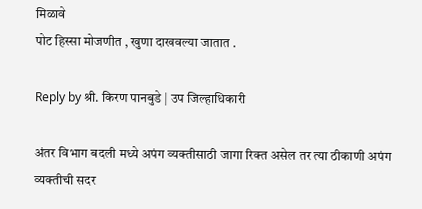मिळावे
पोट हिस्सा मोजणीत , खुणा दाखवल्या जातात .

Reply by श्री. किरण पानबुडे | उप जिल्हाधिकारी

अंतर विभाग बदली मध्‍ये अपंग व्‍यक्‍तीसाठी जागा रिक्‍त असेल तर त्‍या ठीकाणी अपंग व्‍यक्‍तीची सदर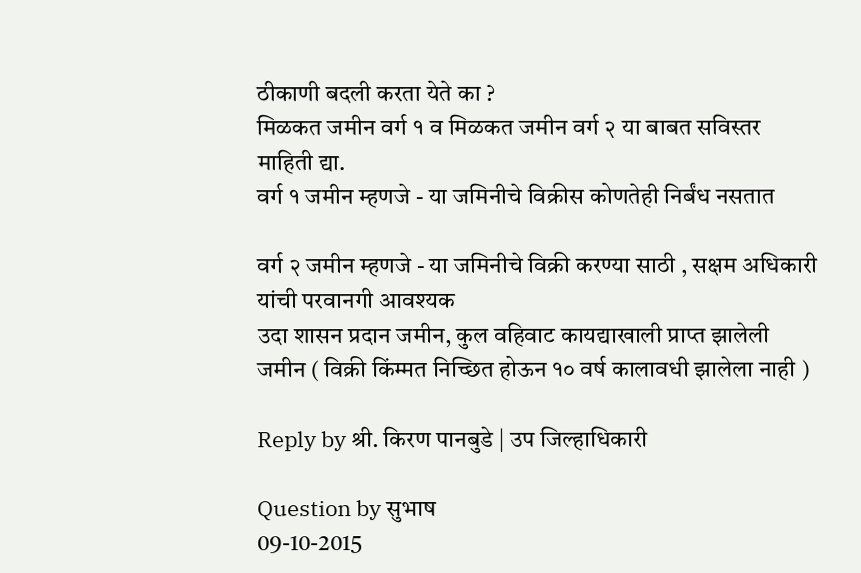ठीकाणी बदली करता येते का ?
मिळकत जमीन वर्ग १ व मिळकत जमीन वर्ग २ या बाबत सविस्तर माहिती द्या.
वर्ग १ जमीन म्हणजे - या जमिनीचे विक्रीस कोणतेही निर्बंध नसतात

वर्ग २ जमीन म्हणजे - या जमिनीचे विक्री करण्या साठी , सक्षम अधिकारी यांची परवानगी आवश्यक
उदा शासन प्रदान जमीन, कुल वहिवाट कायद्याखाली प्राप्त झालेली जमीन ( विक्री किंम्मत निच्छित होऊन १० वर्ष कालावधी झालेला नाही )

Reply by श्री. किरण पानबुडे | उप जिल्हाधिकारी

Question by सुभाष
09-10-2015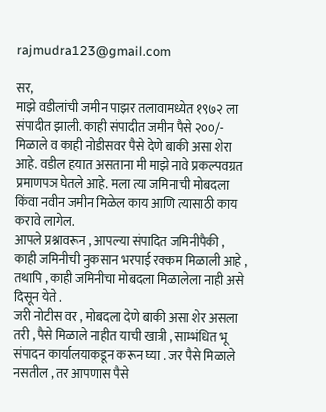rajmudra123@gmail.com

सर,
माझे वडीलांची जमीन पाझर तलावामध्येत १९७२ ला संपादीत झाली. काही संपादीत जमीन पैसे २००/- मिळाले व काही नोडीसवर पैसे देणे बाकी असा शेरा आहे. वडील हयात असताना मी माझे नावे प्रकल्पवग्रत प्रमाणपञ घेतले आहे. मला त्या जमिनाची मोबदला किंवा नवीन जमीन मिळेल काय आणि त्या‍साठी काय करावे लागेल.
आपले प्रश्नावरून , आपल्या संपादित जमिनीपैकी , काही जमिनीची नुकसान भरपाई रक्कम मिळाली आहे , तथापि , काही जमिनीचा मोबदला मिळालेला नाही असे दिसून येते .
जरी नोटीस वर , मोबदला देणे बाकी असा शेर असला तरी , पैसे मिळाले नाहीत याची खात्री , साम्भंधित भू संपादन कार्यालयाकडून करून घ्या . जर पैसे मिळाले नसतील , तर आपणास पैसे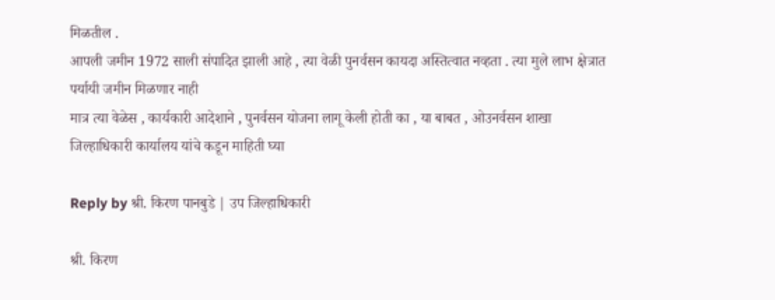मिळतील .
आपली जमीन 1972 साली संपादित झाली आहे , त्या वेळी पुनर्वसन कायदा अस्तित्वात नव्हता . त्या मुले लाभ क्षेत्रात पर्यायी जमीन मिळणार नाही
मात्र त्या वेळेस , कार्यकारी आदेशाने , पुनर्वसन योजना लागू केली होती का , या बाबत , ओउनर्वसन शाखा जिल्हाधिकारी कार्यालय यांचे कडून माहिती घ्या

Reply by श्री. किरण पानबुडे | उप जिल्हाधिकारी

श्री. किरण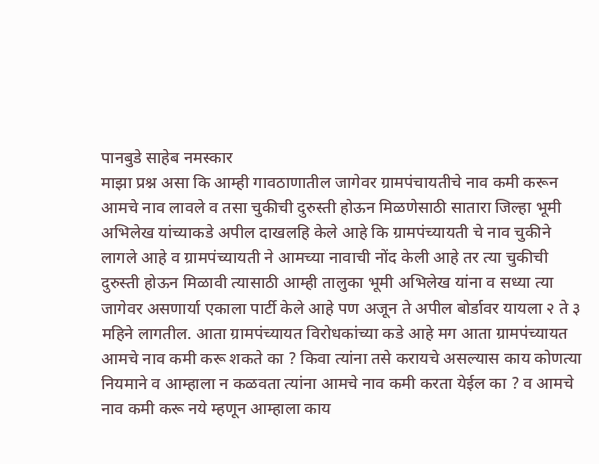पानबुडे साहेब नमस्कार
माझा प्रश्न असा कि आम्ही गावठाणातील जागेवर ग्रामपंचायतीचे नाव कमी करून आमचे नाव लावले व तसा चुकीची दुरुस्ती होऊन मिळणेसाठी सातारा जिल्हा भूमी अभिलेख यांच्याकडे अपील दाखलहि केले आहे कि ग्रामपंच्यायती चे नाव चुकीने लागले आहे व ग्रामपंच्यायती ने आमच्या नावाची नोंद केली आहे तर त्या चुकीची दुरुस्ती होऊन मिळावी त्यासाठी आम्ही तालुका भूमी अभिलेख यांना व सध्या त्या जागेवर असणार्या एकाला पार्टी केले आहे पण अजून ते अपील बोर्डावर यायला २ ते ३ महिने लागतील. आता ग्रामपंच्यायत विरोधकांच्या कडे आहे मग आता ग्रामपंच्यायत आमचे नाव कमी करू शकते का ? किवा त्यांना तसे करायचे असल्यास काय कोणत्या नियमाने व आम्हाला न कळवता त्यांना आमचे नाव कमी करता येईल का ? व आमचे नाव कमी करू नये म्हणून आम्हाला काय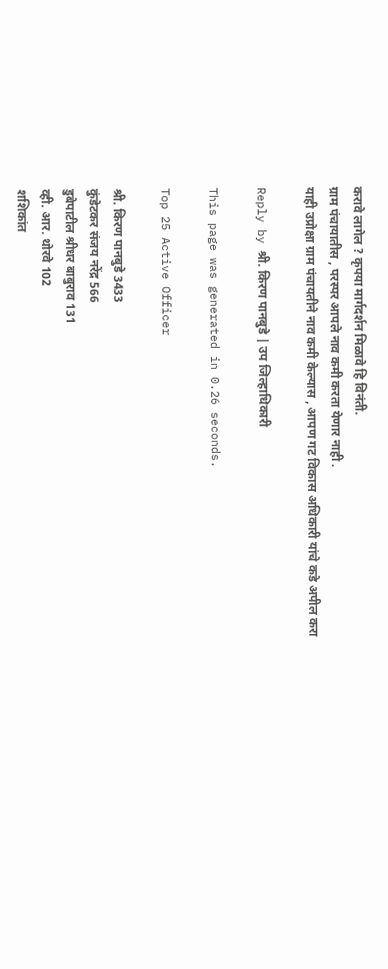करावे लागेल ? कृपया मार्गदर्शन मिळावे हि विनंती.
ग्राम पंचायातीस , परस्पर आपले नाव कमी करता येणार नाही .
याही उप्रोक्षा ग्राम पंचायतीने नाव कमी केल्यास , आपण गट विकास अधिकारी यांचे कडे अपील करा

Reply by श्री. किरण पानबुडे | उप जिल्हाधिकारी

This page was generated in 0.26 seconds.

Top 25 Active Officer

श्री. किरण पानबुडे 3433
कुंडेटकर संजय नरेंद्र 566
डुबेपाटील श्रीधर बाबुराव 131
व्ही. आर. थोरवे 102
शशिकांत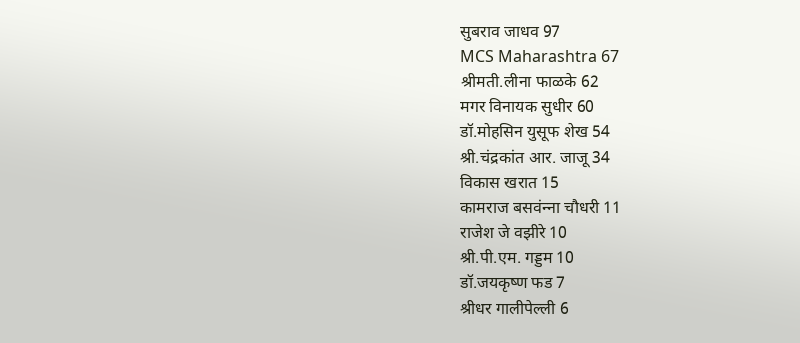सुबराव जाधव 97
MCS Maharashtra 67
श्रीमती.लीना फाळके 62
मगर विनायक सुधीर 60
डॉ.मोहसिन युसूफ शेख 54
श्री.चंद्रकांत आर. जाजू 34
विकास खरात 15
कामराज बसवंन्‍ना चौधरी 11
राजेश जे वझीरे 10
श्री.पी.एम. गड्डम 10
डॉ.जयकृष्ण फड 7
श्रीधर गालीपेल्ली 6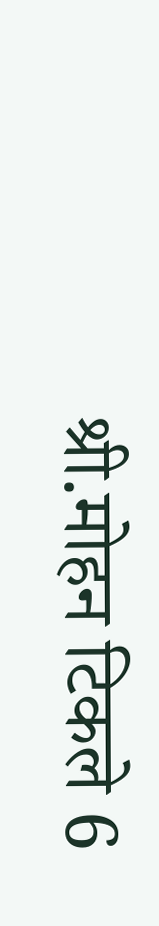श्री.मोहन टिकले 6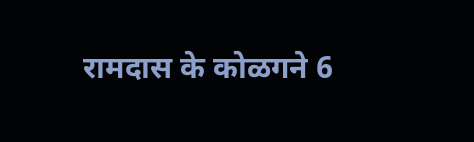रामदास के कोळगने 6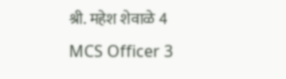श्री. महेश शेवाळे 4
MCS Officer 3